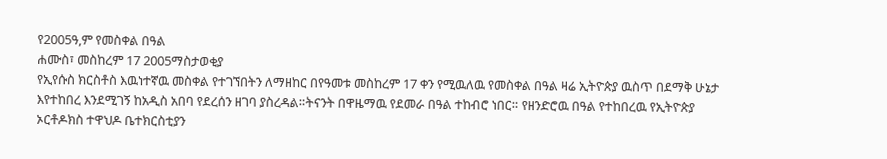የ2005ዓ,ም የመስቀል በዓል
ሐሙስ፣ መስከረም 17 2005ማስታወቂያ
የኢየሱስ ክርስቶስ እዉነተኛዉ መስቀል የተገኘበትን ለማዘከር በየዓመቱ መስከረም 17 ቀን የሚዉለዉ የመስቀል በዓል ዛሬ ኢትዮጵያ ዉስጥ በደማቅ ሁኔታ እየተከበረ እንደሚገኝ ከአዲስ አበባ የደረሰን ዘገባ ያስረዳል።ትናንት በዋዜማዉ የደመራ በዓል ተከብሮ ነበር። የዘንድሮዉ በዓል የተከበረዉ የኢትዮጵያ ኦርቶዶክስ ተዋህዶ ቤተክርስቲያን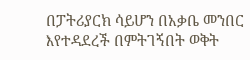በፓትሪያርክ ሳይሆን በአቃቤ መንበር እየተዳደረች በምትገኝበት ወቅት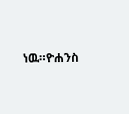ነዉ።ዮሐንስ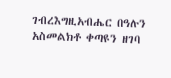ገብረእግዚአብሔር በዓሉን አስመልክቶ ቀጣዩን ዘገባ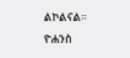ልኮልናል።
ዮሐንስ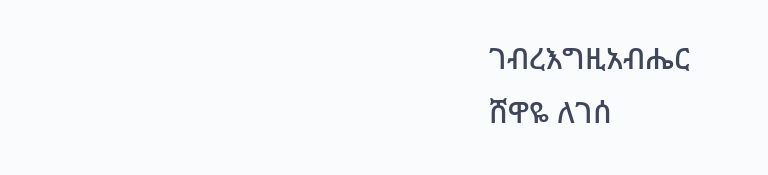ገብረእግዚአብሔር
ሸዋዬ ለገሰ